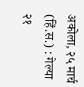अकोला, २५ मार्च (हिं.स.) : गेल्या २१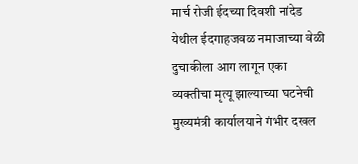मार्च रोजी ईदच्या दिवशी नांदेड येथील ईदगाहजवळ नमाजाच्या वेळी दुचाकीला आग लागून एका व्यक्तीचा मृत्यू झाल्याच्या घटनेची मुख्यमंत्री कार्यालयाने गंभीर दखल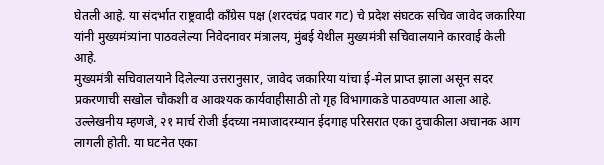घेतली आहे. या संदर्भात राष्ट्रवादी काँग्रेस पक्ष (शरदचंद्र पवार गट) चे प्रदेश संघटक सचिव जावेद जकारिया यांनी मुख्यमंत्र्यांना पाठवलेल्या निवेदनावर मंत्रालय, मुंबई येथील मुख्यमंत्री सचिवालयाने कारवाई केली आहे.
मुख्यमंत्री सचिवालयाने दिलेल्या उत्तरानुसार, जावेद जकारिया यांचा ई-मेल प्राप्त झाला असून सदर प्रकरणाची सखोल चौकशी व आवश्यक कार्यवाहीसाठी तो गृह विभागाकडे पाठवण्यात आला आहे.
उल्लेखनीय म्हणजे, २१ मार्च रोजी ईदच्या नमाजादरम्यान ईदगाह परिसरात एका दुचाकीला अचानक आग लागली होती. या घटनेत एका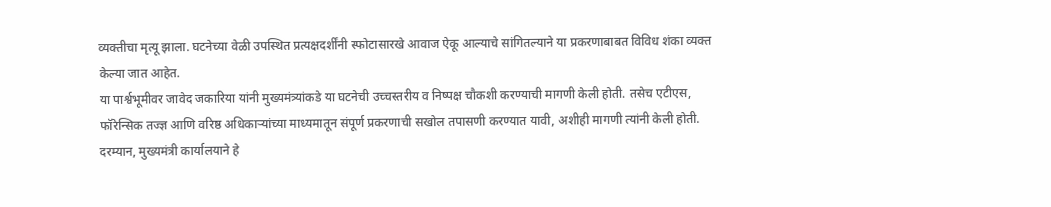व्यक्तीचा मृत्यू झाला. घटनेच्या वेळी उपस्थित प्रत्यक्षदर्शींनी स्फोटासारखे आवाज ऐकू आल्याचे सांगितल्याने या प्रकरणाबाबत विविध शंका व्यक्त केल्या जात आहेत.
या पार्श्वभूमीवर जावेद जकारिया यांनी मुख्यमंत्र्यांकडे या घटनेची उच्चस्तरीय व निष्पक्ष चौकशी करण्याची मागणी केली होती. तसेच एटीएस, फॉरेन्सिक तज्ज्ञ आणि वरिष्ठ अधिकाऱ्यांच्या माध्यमातून संपूर्ण प्रकरणाची सखोल तपासणी करण्यात यावी, अशीही मागणी त्यांनी केली होती.
दरम्यान, मुख्यमंत्री कार्यालयाने हे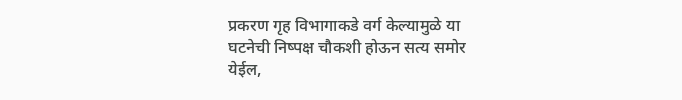प्रकरण गृह विभागाकडे वर्ग केल्यामुळे या घटनेची निष्पक्ष चौकशी होऊन सत्य समोर येईल,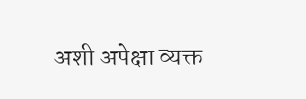अशी अपेक्षा व्यक्त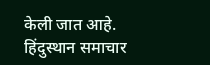केली जात आहे.
हिंदुस्थान समाचार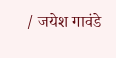/ जयेश गावंडे